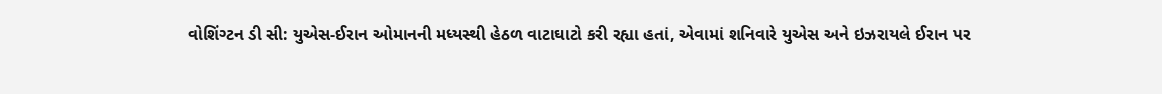વોશિંગ્ટન ડી સી: યુએસ-ઈરાન ઓમાનની મધ્યસ્થી હેઠળ વાટાઘાટો કરી રહ્યા હતાં, એવામાં શનિવારે યુએસ અને ઇઝરાયલે ઈરાન પર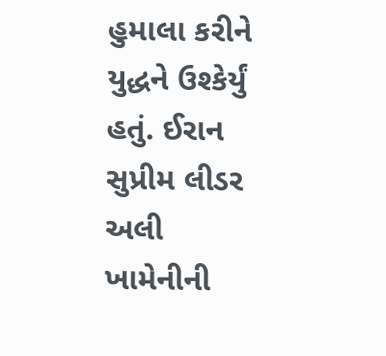હુમાલા કરીને યુદ્ધને ઉશ્કેર્યું હતું. ઈરાન સુપ્રીમ લીડર અલી ખામેનીની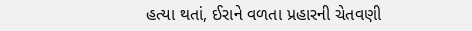હત્યા થતાં, ઈરાને વળતા પ્રહારની ચેતવણી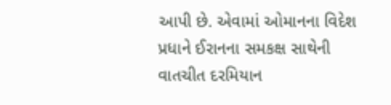આપી છે. એવામાં ઓમાનના વિદેશ પ્રધાને ઈરાનના સમકક્ષ સાથેની વાતચીત દરમિયાન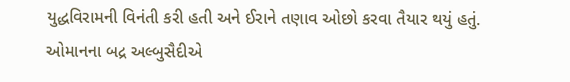યુદ્ધવિરામની વિનંતી કરી હતી અને ઈરાને તણાવ ઓછો કરવા તૈયાર થયું હતું.
ઓમાનના બદ્ર અલ્બુસૈદીએ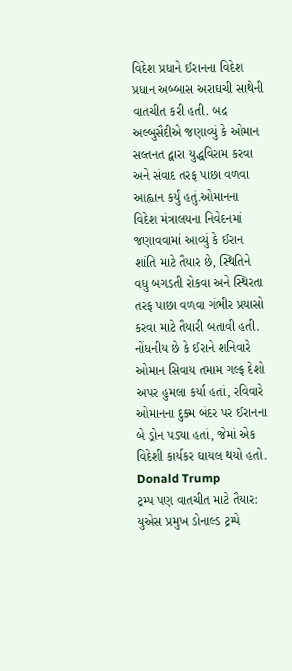વિદેશ પ્રધાને ઈરાનના વિદેશ પ્રધાન અબ્બાસ અરાઘચી સાથેની વાતચીત કરી હતી. બદ્ર અલ્બુસૈદીએ જણાવ્યું કે ઓમાન સલ્તનત દ્વારા યુદ્ધવિરામ કરવા અને સંવાદ તરફ પાછા વળવા આહ્વાન કર્યું હતું.ઓમાનના વિદેશ મંત્રાલયના નિવેદનમાં જણાવવામાં આવ્યું કે ઈરાન શાંતિ માટે તૈયાર છે, સ્થિતિને વધુ બગડતી રોકવા અને સ્થિરતા તરફ પાછા વળવા ગંભીર પ્રયાસો કરવા માટે તૈયારી બતાવી હતી.
નોંધનીય છે કે ઈરાને શનિવારે ઓમાન સિવાય તમામ ગલ્ફ દેશો અપર હુમલા કર્યા હતાં, રવિવારે ઓમાનના દુક્મ બંદર પર ઈરાનના બે ડ્રોન પડ્યા હતાં, જેમાં એક વિદેશી કાર્યકર ઘાયલ થયો હતો.
Donald Trump
ટ્રમ્પ પણ વાતચીત માટે તૈયાર:
યુએસ પ્રમુખ ડોનાલ્ડ ટ્રમ્પે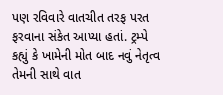પણ રવિવારે વાતચીત તરફ પરત ફરવાના સંકેત આપ્યા હતાં. ટ્રમ્પે કહ્યું કે ખામેની મોત બાદ નવું નેતૃત્વ તેમની સાથે વાત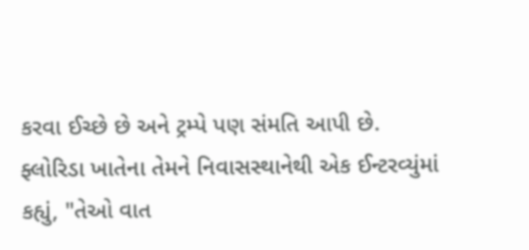કરવા ઈચ્છે છે અને ટ્રમ્પે પણ સંમતિ આપી છે.
ફ્લોરિડા ખાતેના તેમને નિવાસસ્થાનેથી એક ઈન્ટરવ્યુંમાં કહ્યું, "તેઓ વાત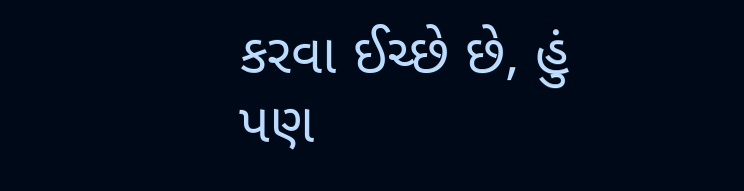કરવા ઈચ્છે છે, હું પણ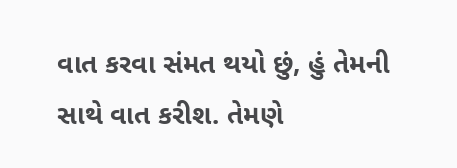વાત કરવા સંમત થયો છું, હું તેમની સાથે વાત કરીશ. તેમણે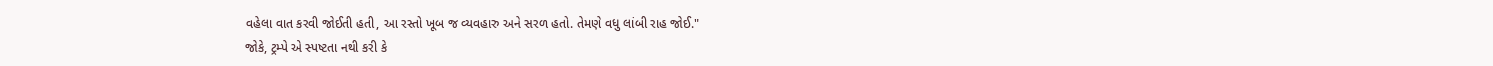વહેલા વાત કરવી જોઈતી હતી, આ રસ્તો ખૂબ જ વ્યવહારુ અને સરળ હતો. તેમણે વધુ લાંબી રાહ જોઈ."
જોકે, ટ્રમ્પે એ સ્પષ્ટતા નથી કરી કે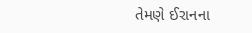તેમણે ઈરાનના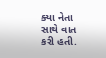ક્યા નેતા સાથે વાત કરી હતી.